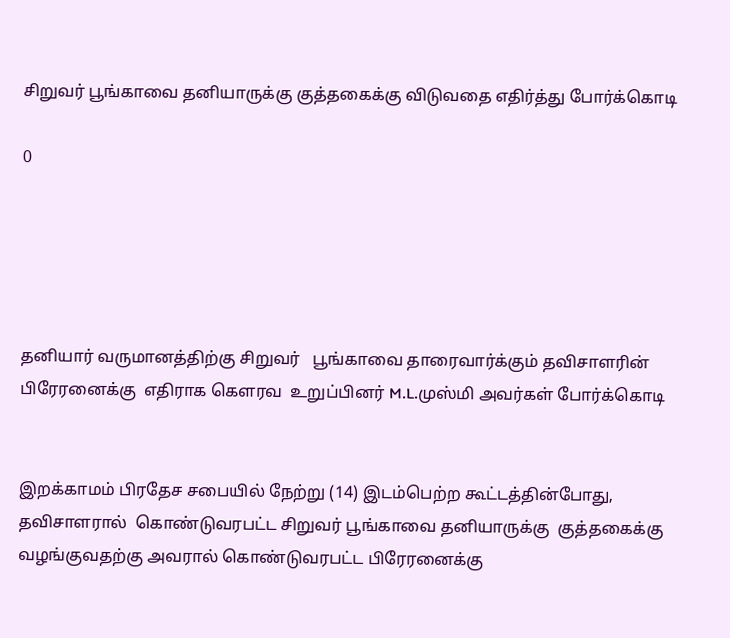சிறுவர் பூங்காவை தனியாருக்கு குத்தகைக்கு விடுவதை எதிர்த்து போர்க்கொடி

0





தனியார் வருமானத்திற்கு சிறுவர்   பூங்காவை தாரைவார்க்கும் தவிசாளரின் பிரேரனைக்கு  எதிராக கௌரவ  உறுப்பினர் M.L.முஸ்மி அவர்கள் போர்க்கொடி


இறக்காமம் பிரதேச சபையில் நேற்று (14) இடம்பெற்ற கூட்டத்தின்போது,  தவிசாளரால்  கொண்டுவரபட்ட சிறுவர் பூங்காவை தனியாருக்கு  குத்தகைக்கு வழங்குவதற்கு அவரால் கொண்டுவரபட்ட பிரேரனைக்கு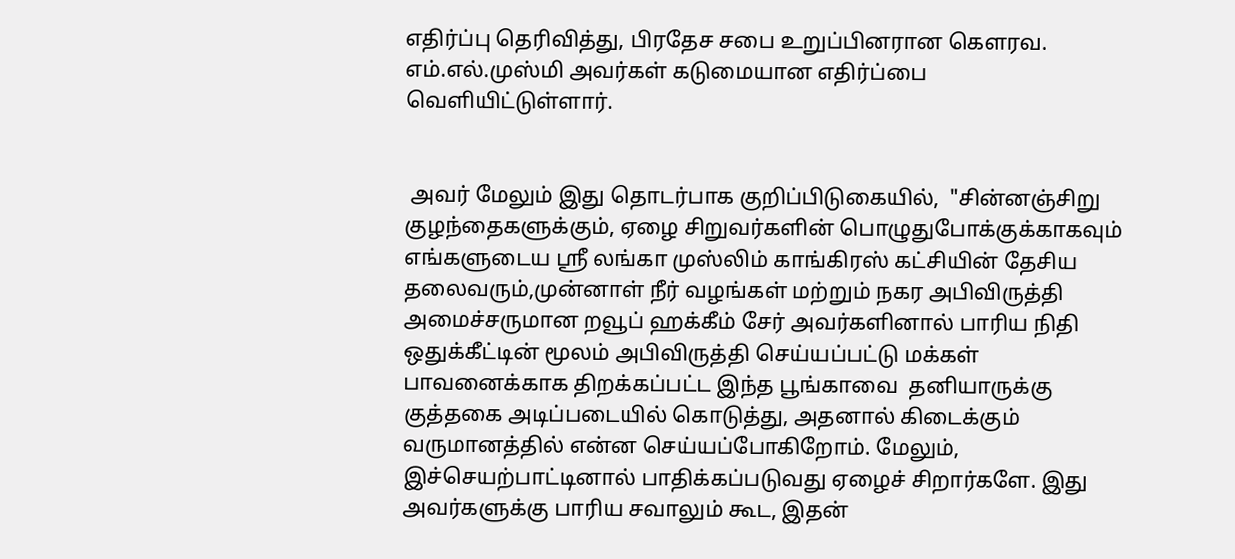எதிர்ப்பு தெரிவித்து, பிரதேச சபை உறுப்பினரான கௌரவ. எம்.எல்.முஸ்மி அவர்கள் கடுமையான எதிர்ப்பை வெளியிட்டுள்ளார்.


 அவர் மேலும் இது தொடர்பாக குறிப்பிடுகையில்,  "சின்னஞ்சிறு குழந்தைகளுக்கும், ஏழை சிறுவர்களின் பொழுதுபோக்குக்காகவும்  எங்களுடைய ஸ்ரீ லங்கா முஸ்லிம் காங்கிரஸ் கட்சியின் தேசிய தலைவரும்,முன்னாள் நீர் வழங்கள் மற்றும் நகர அபிவிருத்தி அமைச்சருமான றவூப் ஹக்கீம் சேர் அவர்களினால் பாரிய நிதி ஒதுக்கீட்டின் மூலம் அபிவிருத்தி செய்யப்பட்டு மக்கள் பாவனைக்காக திறக்கப்பட்ட இந்த பூங்காவை  தனியாருக்கு குத்தகை அடிப்படையில் கொடுத்து, அதனால் கிடைக்கும் வருமானத்தில் என்ன செய்யப்போகிறோம். மேலும், இச்செயற்பாட்டினால் பாதிக்கப்படுவது ஏழைச் சிறார்களே. இது அவர்களுக்கு பாரிய சவாலும் கூட, இதன்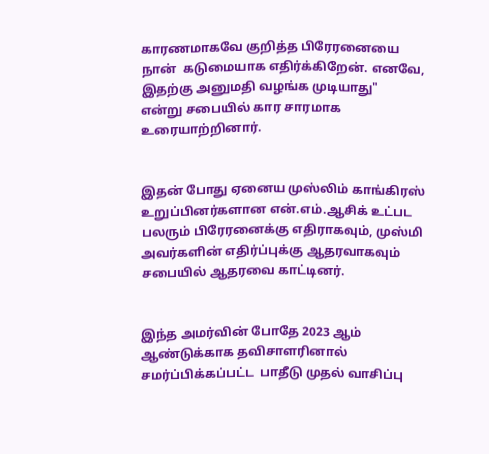காரணமாகவே குறித்த பிரேரனையை நான்  கடுமையாக எதிர்க்கிறேன். எனவே, இதற்கு அனுமதி வழங்க முடியாது"  என்று சபையில் கார சாரமாக உரையாற்றினார்.


இதன் போது ஏனைய முஸ்லிம் காங்கிரஸ் உறுப்பினர்களான என்.எம்.ஆசிக் உட்பட பலரும் பிரேரனைக்கு எதிராகவும், முஸ்மி அவர்களின் எதிர்ப்புக்கு ஆதரவாகவும் சபையில் ஆதரவை காட்டினர்.


இந்த அமர்வின் போதே 2023 ஆம் ஆண்டுக்காக தவிசாளரினால் சமர்ப்பிக்கப்பட்ட  பாதீடு முதல் வாசிப்பு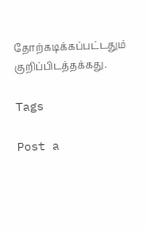தோற்கடிக்கப்பட்டதும் குறிப்பிடத்தக்கது.

Tags

Post a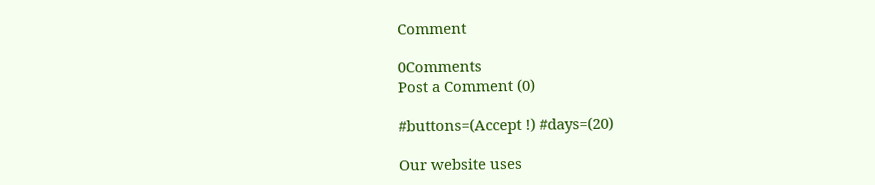Comment

0Comments
Post a Comment (0)

#buttons=(Accept !) #days=(20)

Our website uses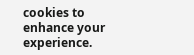cookies to enhance your experience.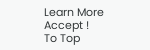Learn More
Accept !
To Top